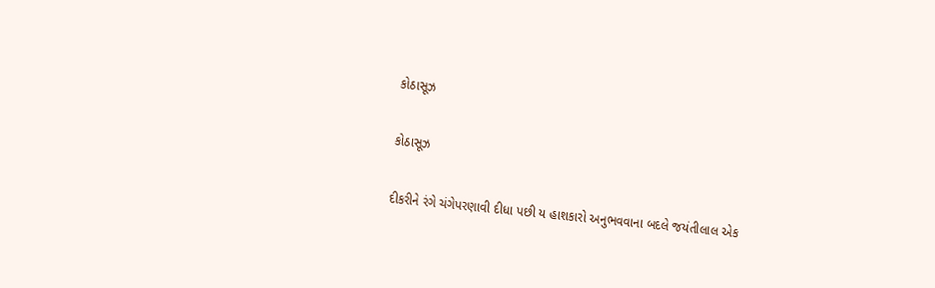કોઠાસૂઝ

કોઠાસૂઝ

દીકરીને રંગે ચંગેપરણાવી દીધા પછી ય હાશકારો અનુભવવાના બદલે જયંતીલાલ એક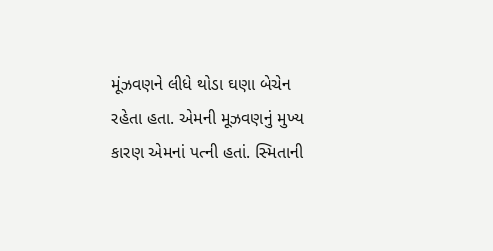મૂંઝવણને લીધે થોડા ઘણા બેચેન રહેતા હતા. એમની મૂઝવણનું મુખ્ય કારણ એમનાં પત્ની હતાં. સ્મિતાની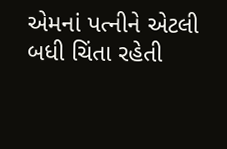એમનાં પત્નીને એટલી બધી ચિંતા રહેતી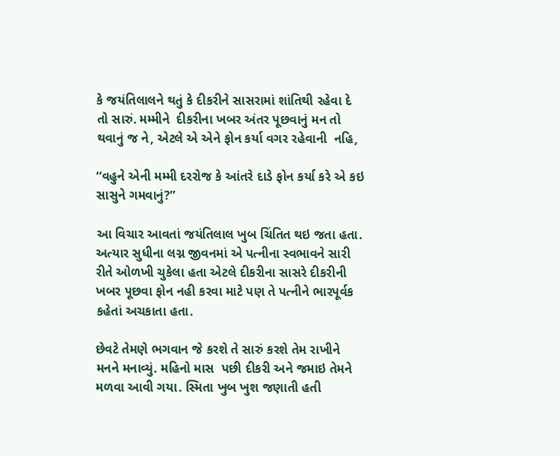કે જયંતિલાલને થતું કે દીકરીને સાસરામાં શાંતિથી રહેવા દે તો સારું. મમ્મીને  દીકરીના ખબર અંતર પૂછવાનું મન તો થવાનું જ ને, એટલે એ એને ફોન કર્યા વગર રહેવાની  નહિ,

‘‘વહુને એની મમ્મી દરરોજ કે આંતરે દાડે ફોન કર્યા કરે એ કઇ સાસુને ગમવાનું?”

આ વિચાર આવતાં જયંતિલાલ ખુબ ચિંતિત થઇ જતા હતા. અત્યાર સુધીના લગ્ન જીવનમાં એ પત્નીના સ્વભાવને સારી રીતે ઓળખી ચુકેલા હતા એટલે દીકરીના સાસરે દીકરીની ખબર પૂછવા ફોન નહી કરવા માટે પણ તે પત્નીને ભારપૂર્વક કહેતાં અચકાતા હતા.

છેવટે તેમણે ભગવાન જે કરશે તે સારું કરશે તેમ રાખીને મનને મનાવ્યું. મહિનો માસ  પછી દીકરી અને જમાઇ તેમને  મળવા આવી ગયા. સ્મિતા ખુબ ખુશ જણાતી હતી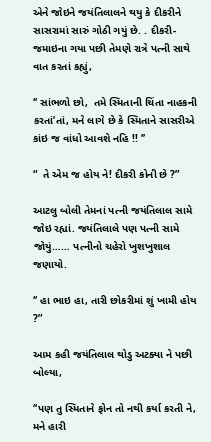એને જોઇને જયંતિલાલને થયુ કે દીકરીને સાસરામાં સારું ગોઠી ગયું છે. . દીકરી-જમાઇના ગયા પછી તેમણે રાત્રે પત્ની સાથે વાત કરતાં કહ્યું,

‘‘ સાંભળો છો,  તમે સ્મિતાની ચિંતા નાહકની કરતાં’તાં, મને લાગે છે કે સ્મિતાને સાસરીએ કાંઇ જ વાંધો આવશે નહિ !! ’’

“  તે એમ જ હોય ને! દીકરી કોની છે ?”

આટલુ બોલી તેમનાં પત્ની જયંતિલાલ સામે જોઇ રહ્યાં. જયંતિલાલે પણ પત્ની સામે જોયું…… પત્નીનો ચહેરો ખુશખુશાલ જણાયો.

‘‘ હા ભાઇ હા, તારી છોકરીમાં શું ખામી હોય ?”

આમ કહી જયંતિલાલ થોડુ અટક્યા ને પછી બોલ્યા,

‘‘પણ તુ સ્મિતાને ફોન તો નથી કર્યા કરતી ને, મને હારી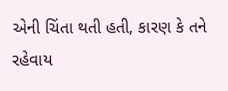એની ચિંતા થતી હતી, કારણ કે તને રહેવાય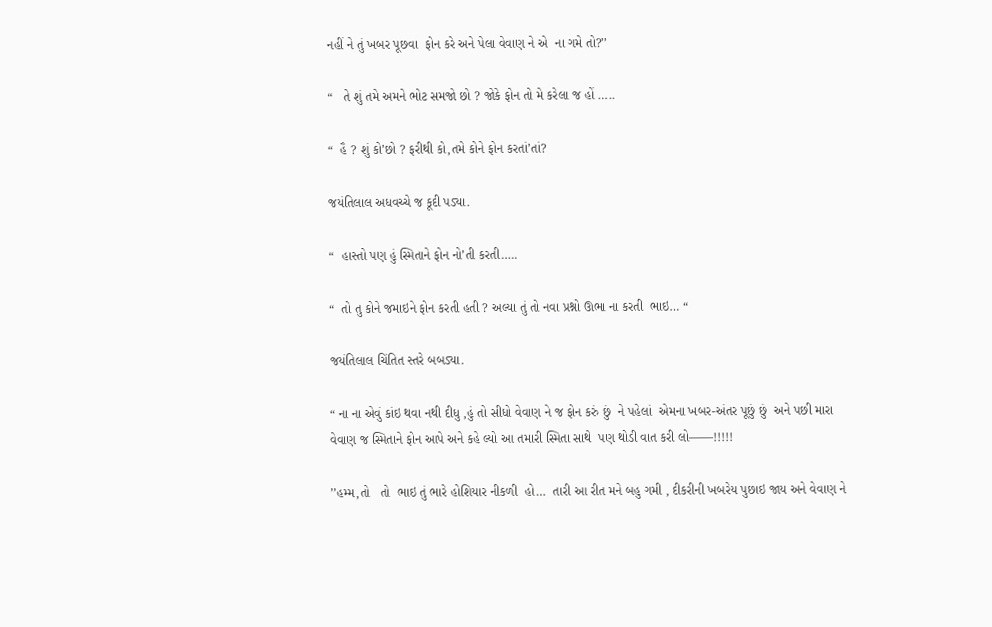નહીં ને તું ખબર પૂછવા  ફોન કરે અને પેલા વેવાણ ને એ  ના ગમે તો?’’

“   તે શું તમે અમને ભોટ સમજો છો ? જોકે ફોન તો મે કરેલા જ હોં …..

“  હૈ ? શું કો’છો ? ફરીથી કો,તમે કોને ફોન કરતાં’તાં?

જયંતિલાલ અધવચ્ચે જ કૂદી પડ્યા.

“  હાસ્તો પણ હું સ્મિતાને ફોન નો’તી કરતી…..

“  તો તુ કોને જમાઇને ફોન કરતી હતી ? અલ્યા તું તો નવા પ્રશ્નો ઊભા ના કરતી  ભાઇ… “

જયંતિલાલ ચિંતિત સ્તરે બબડ્યા.

“ ના ના એવું કાંઇ થવા નથી દીધુ ,હું તો સીધો વેવાણ ને જ ફોન કરું છું  ને પહેલાં  એમના ખબર-અંતર પૂછું છું  અને પછી મારા વેવાણ જ સ્મિતાને ફોન આપે અને કહે લ્યો આ તમારી સ્મિતા સાથે  પણ થોડી વાત કરી લો——!!!!!

’’હમ્મ,તો   તો  ભાઇ તું ભારે હોશિયાર નીકળી  હો…  તારી આ રીત મને બહુ ગમી , દીકરીની ખબરેય પુછાઇ જાય અને વેવાણ ને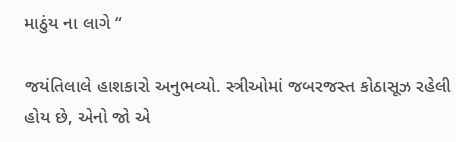માઠુંય ના લાગે “

જયંતિલાલે હાશકારો અનુભવ્યો. સ્ત્રીઓમાં જબરજસ્ત કોઠાસૂઝ રહેલી હોય છે, એનો જો એ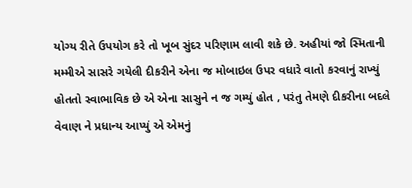યોગ્ય રીતે ઉપયોગ કરે તો ખૂબ સુંદર પરિણામ લાવી શકે છે. અહીયાં જો સ્મિતાની મમ્મીએ સાસરે ગયેલી દીકરીને એના જ મોબાઇલ ઉપર વધારે વાતો કરવાનું રાખ્યું હોતતો સ્વાભાવિક છે એ એના સાસુને ન જ ગમ્યું હોત , પરંતુ તેમણે દીકરીના બદલે વેવાણ ને પ્રધાન્ય આપ્યું એ એમનું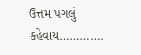ઉત્તમ પગલું કહેવાય………….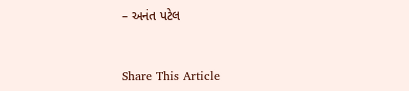– અનંત પટેલ


Share This Article